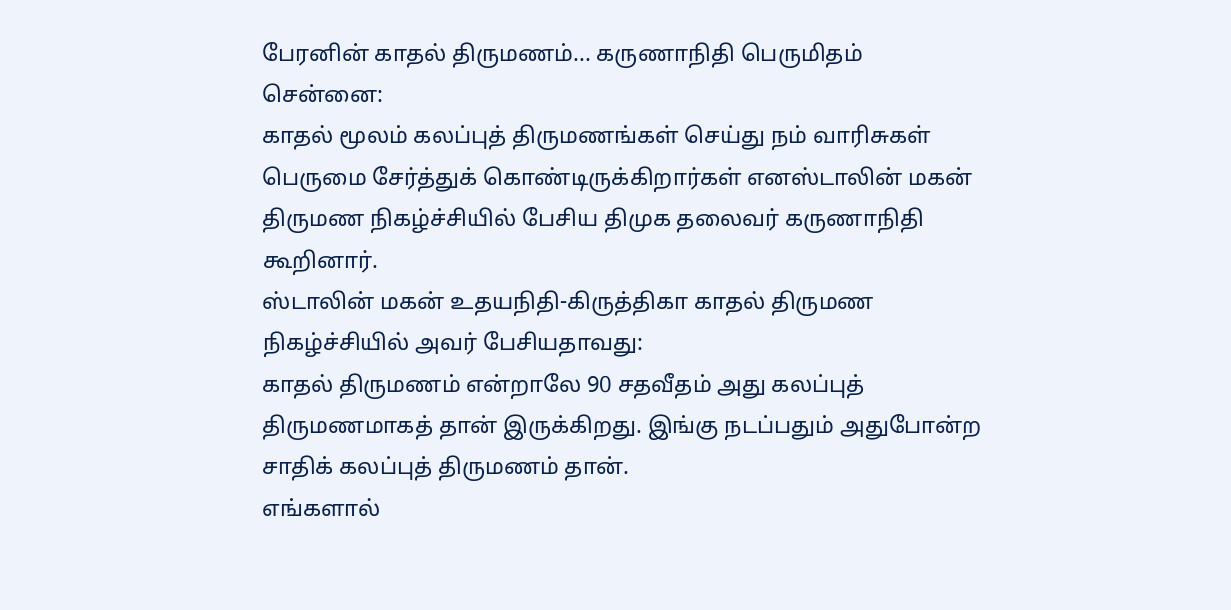பேரனின் காதல் திருமணம்... கருணாநிதி பெருமிதம்
சென்னை:
காதல் மூலம் கலப்புத் திருமணங்கள் செய்து நம் வாரிசுகள் பெருமை சேர்த்துக் கொண்டிருக்கிறார்கள் எனஸ்டாலின் மகன் திருமண நிகழ்ச்சியில் பேசிய திமுக தலைவர் கருணாநிதி கூறினார்.
ஸ்டாலின் மகன் உதயநிதி-கிருத்திகா காதல் திருமண நிகழ்ச்சியில் அவர் பேசியதாவது:
காதல் திருமணம் என்றாலே 90 சதவீதம் அது கலப்புத் திருமணமாகத் தான் இருக்கிறது. இங்கு நடப்பதும் அதுபோன்ற சாதிக் கலப்புத் திருமணம் தான்.
எங்களால்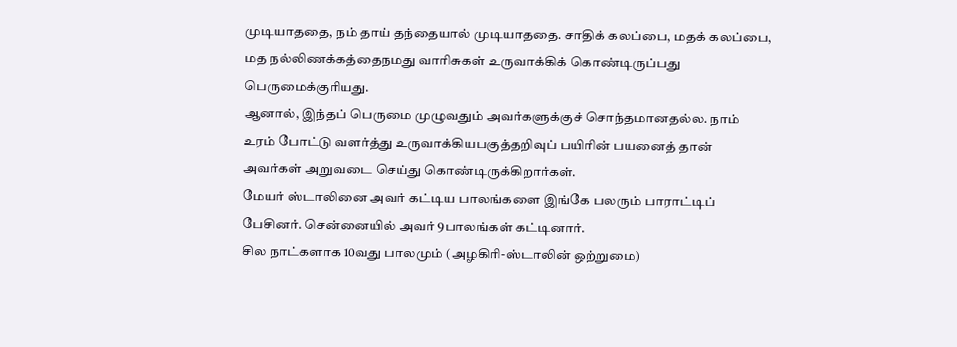முடியாததை, நம் தாய் தந்தையால் முடியாததை. சாதிக் கலப்பை, மதக் கலப்பை, மத நல்லிணக்கத்தைநமது வாரிசுகள் உருவாக்கிக் கொண்டிருப்பது பெருமைக்குரியது.
ஆனால், இந்தப் பெருமை முழுவதும் அவர்களுக்குச் சொந்தமானதல்ல. நாம் உரம் போட்டு வளர்த்து உருவாக்கியபகுத்தறிவுப் பயிரின் பயனைத் தான் அவர்கள் அறுவடை செய்து கொண்டிருக்கிறார்கள்.
மேயர் ஸ்டாலினை அவர் கட்டிய பாலங்களை இங்கே பலரும் பாராட்டிப் பேசினர். சென்னையில் அவர் 9பாலங்கள் கட்டினார்.
சில நாட்களாக 10வது பாலமும் (அழகிரி-ஸ்டாலின் ஒற்றுமை)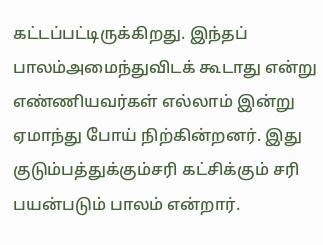கட்டப்பட்டிருக்கிறது. இந்தப் பாலம்அமைந்துவிடக் கூடாது என்று எண்ணியவர்கள் எல்லாம் இன்று ஏமாந்து போய் நிற்கின்றனர். இது குடும்பத்துக்கும்சரி கட்சிக்கும் சரி பயன்படும் பாலம் என்றார்.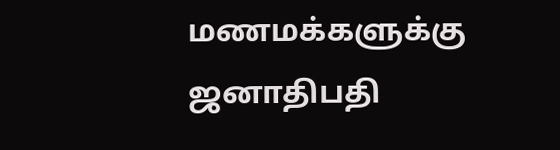மணமக்களுக்கு ஜனாதிபதி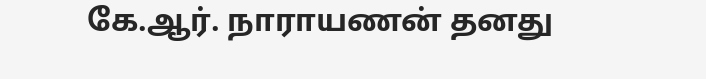கே.ஆர். நாராயணன் தனது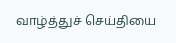வாழ்த்துச் செய்தியை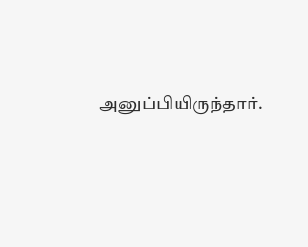அனுப்பியிருந்தார்.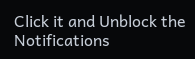Click it and Unblock the Notifications